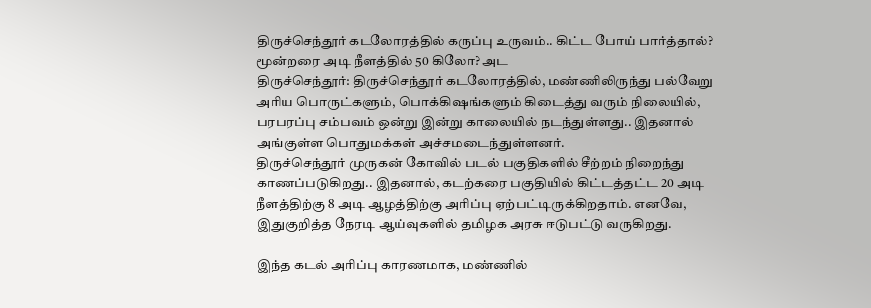திருச்செந்தூர் கடலோரத்தில் கருப்பு உருவம்.. கிட்ட போய் பார்த்தால்? மூன்றரை அடி நீளத்தில் 50 கிலோ? அட
திருச்செந்தூர்: திருச்செந்தூர் கடலோரத்தில், மண்ணிலிருந்து பல்வேறு அரிய பொருட்களும், பொக்கிஷங்களும் கிடைத்து வரும் நிலையில், பரபரப்பு சம்பவம் ஒன்று இன்று காலையில் நடந்துள்ளது.. இதனால் அங்குள்ள பொதுமக்கள் அச்சமடைந்துள்ளனர்.
திருச்செந்தூர் முருகன் கோவில் படல் பகுதிகளில் சீற்றம் நிறைந்து காணப்படுகிறது.. இதனால், கடற்கரை பகுதியில் கிட்டத்தட்ட 20 அடி நீளத்திற்கு 8 அடி ஆழத்திற்கு அரிப்பு ஏற்பட்டிருக்கிறதாம். எனவே, இதுகுறித்த நேரடி ஆய்வுகளில் தமிழக அரசு ஈடுபட்டு வருகிறது.

இந்த கடல் அரிப்பு காரணமாக, மண்ணில்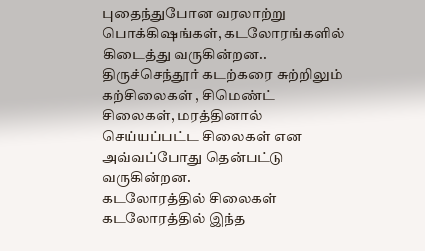புதைந்துபோன வரலாற்று பொக்கிஷங்கள், கடலோரங்களில் கிடைத்து வருகின்றன.. திருச்செந்தூர் கடற்கரை சுற்றிலும் கற்சிலைகள் , சிமெண்ட் சிலைகள், மரத்தினால் செய்யப்பட்ட சிலைகள் என அவ்வப்போது தென்பட்டு வருகின்றன.
கடலோரத்தில் சிலைகள்
கடலோரத்தில் இந்த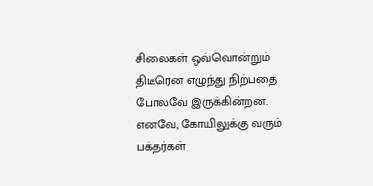சிலைகள் ஒவ்வொன்றும் திடீரென எழுந்து நிற்பதை போலவே இருக்கின்றன. எனவே, கோயிலுக்கு வரும் பக்தர்கள்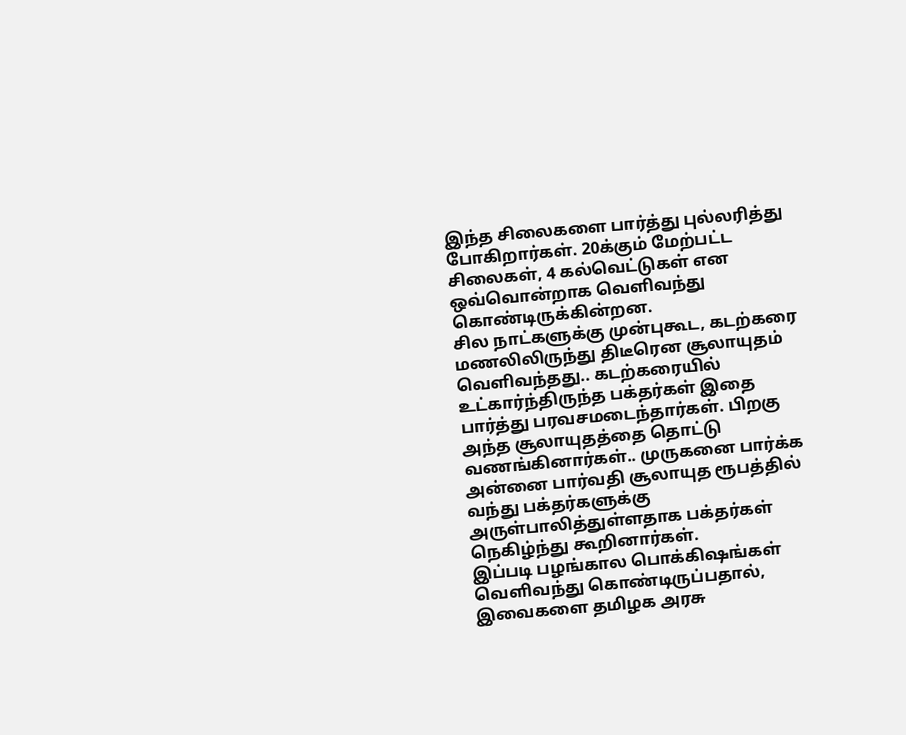இந்த சிலைகளை பார்த்து புல்லரித்து போகிறார்கள். 20க்கும் மேற்பட்ட சிலைகள், 4 கல்வெட்டுகள் என ஒவ்வொன்றாக வெளிவந்து கொண்டிருக்கின்றன.
சில நாட்களுக்கு முன்புகூட, கடற்கரை மணலிலிருந்து திடீரென சூலாயுதம் வெளிவந்தது.. கடற்கரையில் உட்கார்ந்திருந்த பக்தர்கள் இதை பார்த்து பரவசமடைந்தார்கள். பிறகு அந்த சூலாயுதத்தை தொட்டு வணங்கினார்கள்.. முருகனை பார்க்க அன்னை பார்வதி சூலாயுத ரூபத்தில் வந்து பக்தர்களுக்கு அருள்பாலித்துள்ளதாக பக்தர்கள் நெகிழ்ந்து கூறினார்கள்.
இப்படி பழங்கால பொக்கிஷங்கள் வெளிவந்து கொண்டிருப்பதால், இவைகளை தமிழக அரசு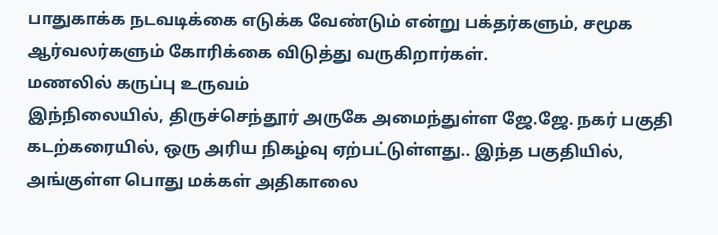பாதுகாக்க நடவடிக்கை எடுக்க வேண்டும் என்று பக்தர்களும், சமூக ஆர்வலர்களும் கோரிக்கை விடுத்து வருகிறார்கள்.
மணலில் கருப்பு உருவம்
இந்நிலையில், திருச்செந்தூர் அருகே அமைந்துள்ள ஜே.ஜே. நகர் பகுதி கடற்கரையில், ஒரு அரிய நிகழ்வு ஏற்பட்டுள்ளது.. இந்த பகுதியில், அங்குள்ள பொது மக்கள் அதிகாலை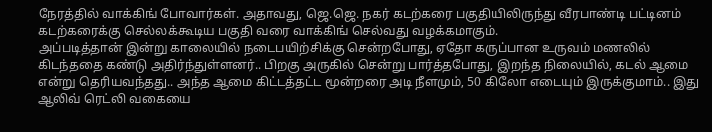நேரத்தில் வாக்கிங் போவார்கள். அதாவது, ஜெ.ஜெ. நகர் கடற்கரை பகுதியிலிருந்து வீரபாண்டி பட்டினம் கடற்கரைக்கு செல்லக்கூடிய பகுதி வரை வாக்கிங் செல்வது வழக்கமாகும்.
அப்படித்தான் இன்று காலையில் நடைபயிற்சிக்கு சென்றபோது, ஏதோ கருப்பான உருவம் மணலில் கிடந்ததை கண்டு அதிர்ந்துள்ளனர்.. பிறகு அருகில் சென்று பார்த்தபோது, இறந்த நிலையில், கடல் ஆமை என்று தெரியவந்தது.. அந்த ஆமை கிட்டத்தட்ட மூன்றரை அடி நீளமும், 50 கிலோ எடையும் இருக்குமாம்.. இது ஆலிவ் ரெட்லி வகையை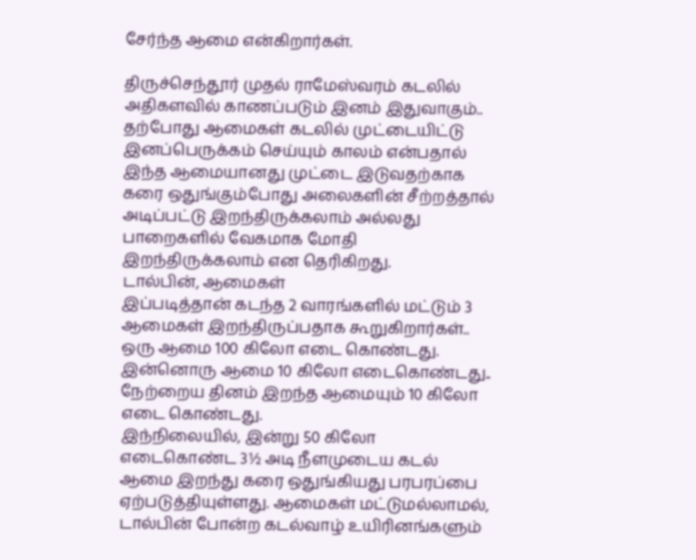சேர்ந்த ஆமை என்கிறார்கள்.

திருச்செந்தூர் முதல் ராமேஸ்வரம் கடலில் அதிகளவில் காணப்படும் இனம் இதுவாகும்.. தற்போது ஆமைகள் கடலில் முட்டையிட்டு இனப்பெருக்கம் செய்யும் காலம் என்பதால் இந்த ஆமையானது முட்டை இடுவதற்காக கரை ஒதுங்கும்போது அலைகளின் சீற்றத்தால் அடிப்பட்டு இறந்திருக்கலாம் அல்லது பாறைகளில் வேகமாக மோதி இறந்திருக்கலாம் என தெரிகிறது.
டால்பின், ஆமைகள்
இப்படித்தான் கடந்த 2 வாரங்களில் மட்டும் 3 ஆமைகள் இறந்திருப்பதாக கூறுகிறார்கள்.. ஒரு ஆமை 100 கிலோ எடை கொண்டது. இன்னொரு ஆமை 10 கிலோ எடைகொண்டது.. நேற்றைய தினம் இறந்த ஆமையும் 10 கிலோ எடை கொண்டது.
இந்நிலையில், இன்று 50 கிலோ எடைகொண்ட 3½ அடி நீளமுடைய கடல் ஆமை இறந்து கரை ஒதுங்கியது பரபரப்பை ஏற்படுத்தியுள்ளது. ஆமைகள் மட்டுமல்லாமல், டால்பின் போன்ற கடல்வாழ் உயிரினங்களும்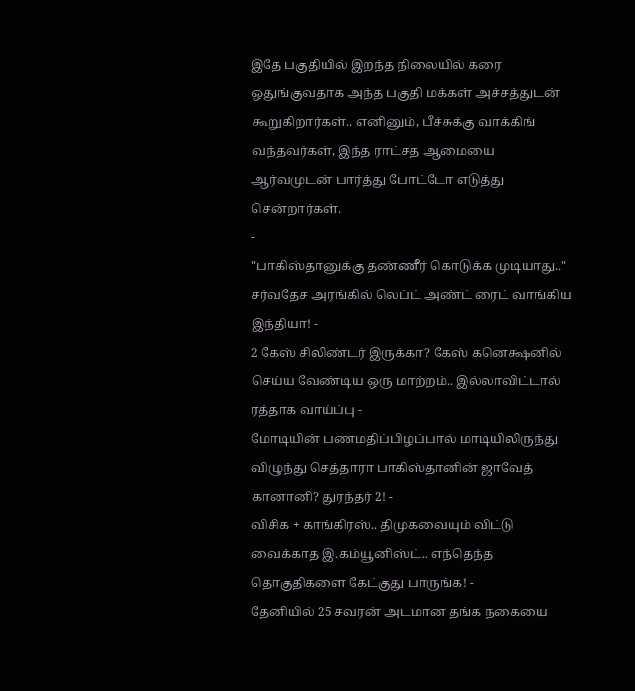இதே பகுதியில் இறந்த நிலையில் கரை ஒதுங்குவதாக அந்த பகுதி மக்கள் அச்சத்துடன் கூறுகிறார்கள்.. எனினும், பீச்சுக்கு வாக்கிங் வந்தவர்கள், இந்த ராட்சத ஆமையை ஆர்வமுடன் பார்த்து போட்டோ எடுத்து சென்றார்கள்.
-
"பாகிஸ்தானுக்கு தண்ணீர் கொடுக்க முடியாது.." சர்வதேச அரங்கில் லெப்ட் அண்ட் ரைட் வாங்கிய இந்தியா! -
2 கேஸ் சிலிண்டர் இருக்கா? கேஸ் கனெக்ஷனில் செய்ய வேண்டிய ஒரு மாற்றம்.. இல்லாவிட்டால் ரத்தாக வாய்ப்பு -
மோடியின் பணமதிப்பிழப்பால் மாடியிலிருந்து விழுந்து செத்தாரா பாகிஸ்தானின் ஜாவேத் கானானி? துரந்தர் 2! -
விசிக + காங்கிரஸ்.. திமுகவையும் விட்டு வைக்காத இ.கம்யூனிஸ்ட்.. எந்தெந்த தொகுதிகளை கேட்குது பாருங்க! -
தேனியில் 25 சவரன் அடமான தங்க நகையை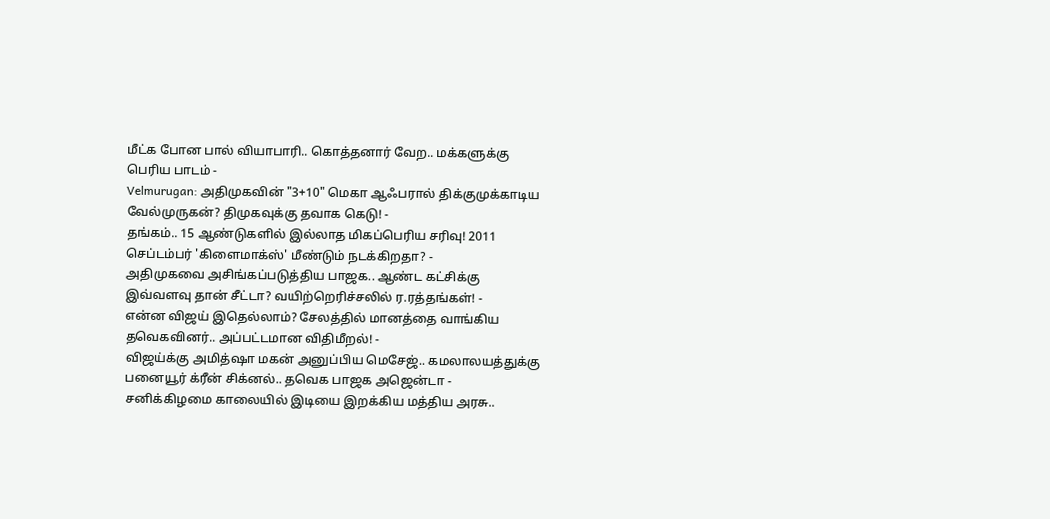மீட்க போன பால் வியாபாரி.. கொத்தனார் வேற.. மக்களுக்கு பெரிய பாடம் -
Velmurugan: அதிமுகவின் "3+10" மெகா ஆஃபரால் திக்குமுக்காடிய வேல்முருகன்? திமுகவுக்கு தவாக கெடு! -
தங்கம்.. 15 ஆண்டுகளில் இல்லாத மிகப்பெரிய சரிவு! 2011 செப்டம்பர் 'கிளைமாக்ஸ்' மீண்டும் நடக்கிறதா? -
அதிமுகவை அசிங்கப்படுத்திய பாஜக.. ஆண்ட கட்சிக்கு இவ்வளவு தான் சீட்டா? வயிற்றெரிச்சலில் ர.ரத்தங்கள்! -
என்ன விஜய் இதெல்லாம்? சேலத்தில் மானத்தை வாங்கிய தவெகவினர்.. அப்பட்டமான விதிமீறல்! -
விஜய்க்கு அமித்ஷா மகன் அனுப்பிய மெசேஜ்.. கமலாலயத்துக்கு பனையூர் க்ரீன் சிக்னல்.. தவெக பாஜக அஜென்டா -
சனிக்கிழமை காலையில் இடியை இறக்கிய மத்திய அரசு..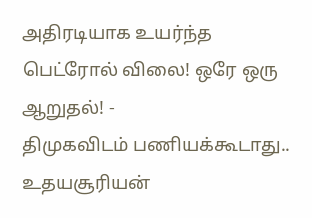அதிரடியாக உயர்ந்த பெட்ரோல் விலை! ஒரே ஒரு ஆறுதல்! -
திமுகவிடம் பணியக்கூடாது.. உதயசூரியன்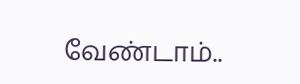வேண்டாம்..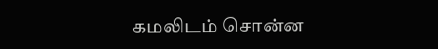கமலிடம் சொன்ன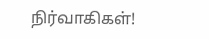நிர்வாகிகள்!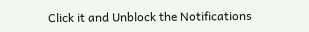Click it and Unblock the Notifications